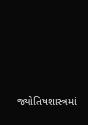જ્યોતિષશાસ્ત્રમાં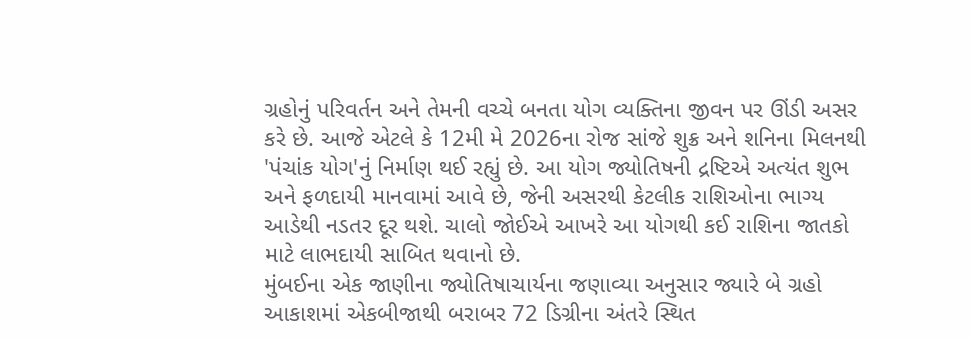ગ્રહોનું પરિવર્તન અને તેમની વચ્ચે બનતા યોગ વ્યક્તિના જીવન પર ઊંડી અસર કરે છે. આજે એટલે કે 12મી મે 2026ના રોજ સાંજે શુક્ર અને શનિના મિલનથી 'પંચાંક યોગ'નું નિર્માણ થઈ રહ્યું છે. આ યોગ જ્યોતિષની દ્રષ્ટિએ અત્યંત શુભ અને ફળદાયી માનવામાં આવે છે, જેની અસરથી કેટલીક રાશિઓના ભાગ્ય આડેથી નડતર દૂર થશે. ચાલો જોઈએ આખરે આ યોગથી કઈ રાશિના જાતકો માટે લાભદાયી સાબિત થવાનો છે.
મુંબઈના એક જાણીના જ્યોતિષાચાર્યના જણાવ્યા અનુસાર જ્યારે બે ગ્રહો આકાશમાં એકબીજાથી બરાબર 72 ડિગ્રીના અંતરે સ્થિત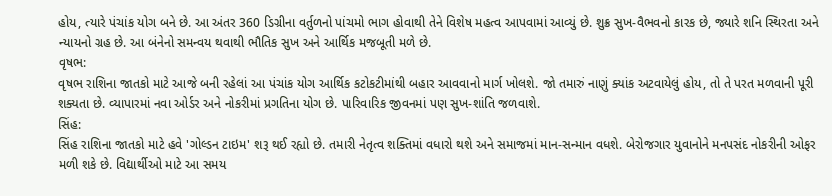હોય, ત્યારે પંચાંક યોગ બને છે. આ અંતર 360 ડિગ્રીના વર્તુળનો પાંચમો ભાગ હોવાથી તેને વિશેષ મહત્વ આપવામાં આવ્યું છે. શુક્ર સુખ-વૈભવનો કારક છે, જ્યારે શનિ સ્થિરતા અને ન્યાયનો ગ્રહ છે. આ બંનેનો સમન્વય થવાથી ભૌતિક સુખ અને આર્થિક મજબૂતી મળે છે.
વૃષભ:
વૃષભ રાશિના જાતકો માટે આજે બની રહેલાં આ પંચાંક યોગ આર્થિક કટોકટીમાંથી બહાર આવવાનો માર્ગ ખોલશે. જો તમારું નાણું ક્યાંક અટવાયેલું હોય, તો તે પરત મળવાની પૂરી શક્યતા છે. વ્યાપારમાં નવા ઓર્ડર અને નોકરીમાં પ્રગતિના યોગ છે. પારિવારિક જીવનમાં પણ સુખ-શાંતિ જળવાશે.
સિંહ:
સિંહ રાશિના જાતકો માટે હવે 'ગોલ્ડન ટાઇમ' શરૂ થઈ રહ્યો છે. તમારી નેતૃત્વ શક્તિમાં વધારો થશે અને સમાજમાં માન-સન્માન વધશે. બેરોજગાર યુવાનોને મનપસંદ નોકરીની ઓફર મળી શકે છે. વિદ્યાર્થીઓ માટે આ સમય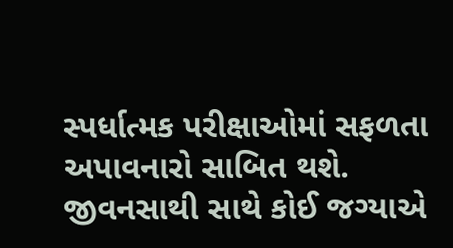સ્પર્ધાત્મક પરીક્ષાઓમાં સફળતા અપાવનારો સાબિત થશે. જીવનસાથી સાથે કોઈ જગ્યાએ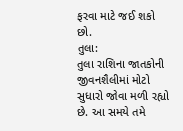ફરવા માટે જઈ શકો છો.
તુલા:
તુલા રાશિના જાતકોની જીવનશૈલીમાં મોટો સુધારો જોવા મળી રહ્યો છે. આ સમયે તમે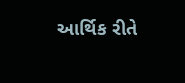આર્થિક રીતે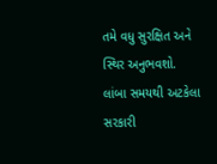તમે વધુ સુરક્ષિત અને સ્થિર અનુભવશો. લાંબા સમયથી અટકેલા સરકારી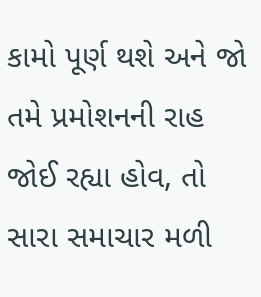કામો પૂર્ણ થશે અને જો તમે પ્રમોશનની રાહ જોઈ રહ્યા હોવ, તો સારા સમાચાર મળી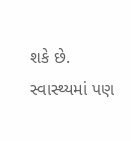શકે છે. સ્વાસ્થ્યમાં પણ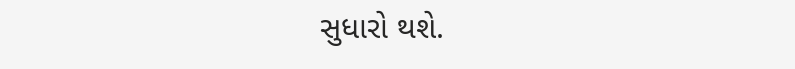સુધારો થશે.